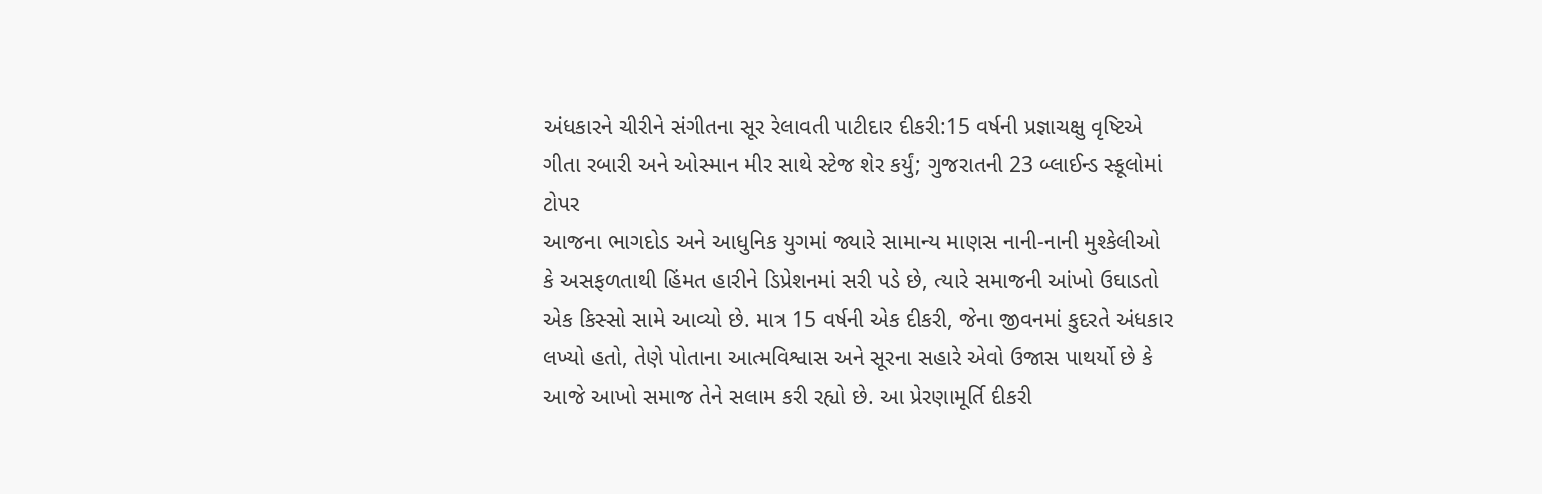અંધકારને ચીરીને સંગીતના સૂર રેલાવતી પાટીદાર દીકરી:15 વર્ષની પ્રજ્ઞાચક્ષુ વૃષ્ટિએ ગીતા રબારી અને ઓસ્માન મીર સાથે સ્ટેજ શેર કર્યું; ગુજરાતની 23 બ્લાઈન્ડ સ્કૂલોમાં ટોપર
આજના ભાગદોડ અને આધુનિક યુગમાં જ્યારે સામાન્ય માણસ નાની-નાની મુશ્કેલીઓ કે અસફળતાથી હિંમત હારીને ડિપ્રેશનમાં સરી પડે છે, ત્યારે સમાજની આંખો ઉઘાડતો એક કિસ્સો સામે આવ્યો છે. માત્ર 15 વર્ષની એક દીકરી, જેના જીવનમાં કુદરતે અંધકાર લખ્યો હતો, તેણે પોતાના આત્મવિશ્વાસ અને સૂરના સહારે એવો ઉજાસ પાથર્યો છે કે આજે આખો સમાજ તેને સલામ કરી રહ્યો છે. આ પ્રેરણામૂર્તિ દીકરી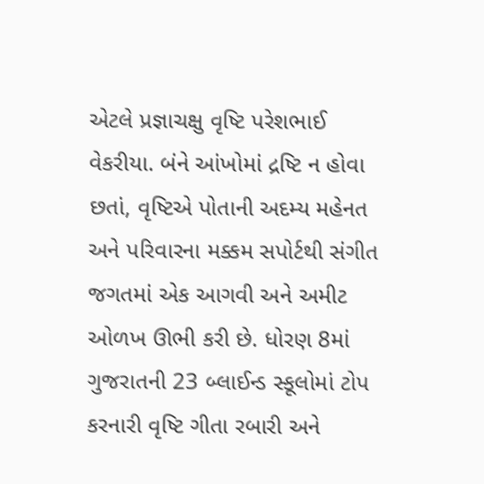એટલે પ્રજ્ઞાચક્ષુ વૃષ્ટિ પરેશભાઈ વેકરીયા. બંને આંખોમાં દ્રષ્ટિ ન હોવા છતાં, વૃષ્ટિએ પોતાની અદમ્ય મહેનત અને પરિવારના મક્કમ સપોર્ટથી સંગીત જગતમાં એક આગવી અને અમીટ ઓળખ ઊભી કરી છે. ધોરણ 8માં ગુજરાતની 23 બ્લાઈન્ડ સ્કૂલોમાં ટોપ કરનારી વૃષ્ટિ ગીતા રબારી અને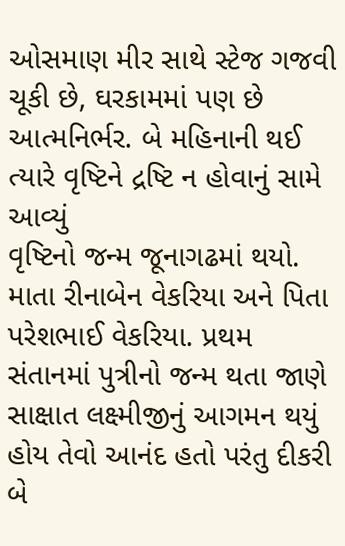ઓસમાણ મીર સાથે સ્ટેજ ગજવી ચૂકી છે, ઘરકામમાં પણ છે આત્મનિર્ભર. બે મહિનાની થઈ ત્યારે વૃષ્ટિને દ્રષ્ટિ ન હોવાનું સામે આવ્યું
વૃષ્ટિનો જન્મ જૂનાગઢમાં થયો. માતા રીનાબેન વેકરિયા અને પિતા પરેશભાઈ વેકરિયા. પ્રથમ સંતાનમાં પુત્રીનો જન્મ થતા જાણે સાક્ષાત લક્ષ્મીજીનું આગમન થયું હોય તેવો આનંદ હતો પરંતુ દીકરી બે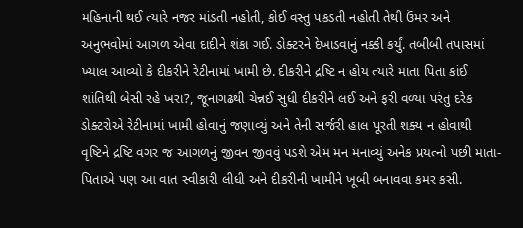મહિનાની થઈ ત્યારે નજર માંડતી નહોતી, કોઈ વસ્તુ પકડતી નહોતી તેથી ઉંમર અને અનુભવોમાં આગળ એવા દાદીને શંકા ગઈ. ડોક્ટરને દેખાડવાનું નક્કી કર્યું. તબીબી તપાસમાં ખ્યાલ આવ્યો કે દીકરીને રેટીનામાં ખામી છે. દીકરીને દ્રષ્ટિ ન હોય ત્યારે માતા પિતા કાંઈ શાંતિથી બેસી રહે ખરા?, જૂનાગઢથી ચેન્નઈ સુધી દીકરીને લઈ અને ફરી વળ્યા પરંતુ દરેક ડોક્ટરોએ રેટીનામાં ખામી હોવાનું જણાવ્યું અને તેની સર્જરી હાલ પૂરતી શક્ય ન હોવાથી વૃષ્ટિને દ્રષ્ટિ વગર જ આગળનું જીવન જીવવું પડશે એમ મન મનાવ્યું અનેક પ્રયત્નો પછી માતા-પિતાએ પણ આ વાત સ્વીકારી લીધી અને દીકરીની ખામીને ખૂબી બનાવવા કમર કસી.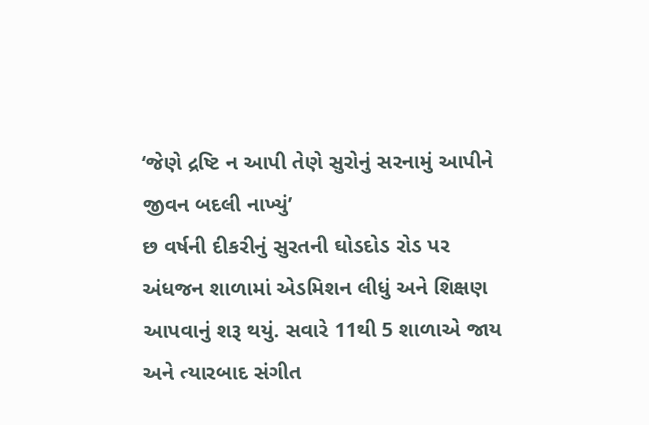‘જેણે દ્રષ્ટિ ન આપી તેણે સુરોનું સરનામું આપીને જીવન બદલી નાખ્યું’
છ વર્ષની દીકરીનું સુરતની ઘોડદોડ રોડ પર અંધજન શાળામાં એડમિશન લીધું અને શિક્ષણ આપવાનું શરૂ થયું. સવારે 11થી 5 શાળાએ જાય અને ત્યારબાદ સંગીત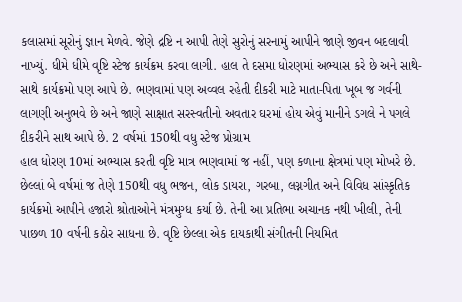કલાસમાં સૂરોનું જ્ઞાન મેળવે. જેણે દ્રષ્ટિ ન આપી તેણે સુરોનું સરનામું આપીને જાણે જીવન બદલાવી નાખ્યું. ધીમે ધીમે વૃષ્ટિ સ્ટેજ કાર્યક્રમ કરવા લાગી. હાલ તે દસમા ધોરણમાં અભ્યાસ કરે છે અને સાથે-સાથે કાર્યક્રમો પણ આપે છે. ભણવામાં પણ અવ્વલ રહેતી દીકરી માટે માતા-પિતા ખૂબ જ ગર્વની લાગણી અનુભવે છે અને જાણે સાક્ષાત સરસ્વતીનો અવતાર ઘરમાં હોય એવું માનીને ડગલે ને પગલે દીકરીને સાથ આપે છે. 2 વર્ષમાં 150થી વધુ સ્ટેજ પ્રોગ્રામ
હાલ ધોરણ 10માં અભ્યાસ કરતી વૃષ્ટિ માત્ર ભણવામાં જ નહીં, પણ કળાના ક્ષેત્રમાં પણ મોખરે છે. છેલ્લાં બે વર્ષમાં જ તેણે 150થી વધુ ભજન, લોક ડાયરા, ગરબા, લગ્નગીત અને વિવિધ સાંસ્કૃતિક કાર્યક્રમો આપીને હજારો શ્રોતાઓને મંત્રમુગ્ધ કર્યા છે. તેની આ પ્રતિભા અચાનક નથી ખીલી, તેની પાછળ 10 વર્ષની કઠોર સાધના છે. વૃષ્ટિ છેલ્લા એક દાયકાથી સંગીતની નિયમિત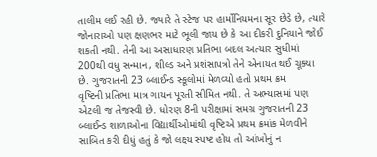તાલીમ લઈ રહી છે. જ્યારે તે સ્ટેજ પર હાર્મોનિયમના સૂર છેડે છે, ત્યારે જોનારાઓ પણ ક્ષણભર માટે ભૂલી જાય છે કે આ દીકરી દુનિયાને જોઈ શકતી નથી. તેની આ અસાધારણ પ્રતિભા બદલ અત્યાર સુધીમાં 200થી વધુ સન્માન, શીલ્ડ અને પ્રશંસાપત્રો તેને એનાયત થઈ ચૂક્યા છે. ગુજરાતની 23 બ્લાઈન્ડ સ્કૂલોમાં મેળવ્યો હતો પ્રથમ ક્રમ
વૃષ્ટિની પ્રતિભા માત્ર ગાયન પૂરતી સીમિત નથી. તે અભ્યાસમાં પણ એટલી જ તેજસ્વી છે. ધોરણ 8ની પરીક્ષામાં સમગ્ર ગુજરાતની 23 બ્લાઈન્ડ શાળાઓના વિદ્યાર્થીઓમાંથી વૃષ્ટિએ પ્રથમ ક્રમાંક મેળવીને સાબિત કરી દીધું હતું કે જો લક્ષ્ય સ્પષ્ટ હોય તો આંખોનું ન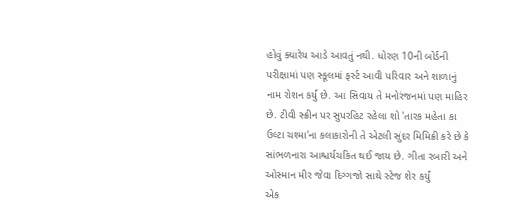હોવું ક્યારેય આડે આવતું નથી. ધોરણ 10ની બોર્ડની પરીક્ષામાં પણ સ્કૂલમાં ફર્સ્ટ આવી પરિવાર અને શાળાનું નામ રોશન કર્યું છે. આ સિવાય તે મનોરંજનમાં પણ માહિર છે. ટીવી સ્ક્રીન પર સુપરહિટ રહેલા શો 'તારક મહેતા કા ઉલ્ટા ચશ્મા'ના કલાકારોની તે એટલી સુંદર મિમિક્રી કરે છે કે સાંભળનારા આશ્ચર્યચકિત થઈ જાય છે. ગીતા રબારી અને ઓસ્માન મીર જેવા દિગ્ગજો સાથે સ્ટેજ શેર કર્યું
એક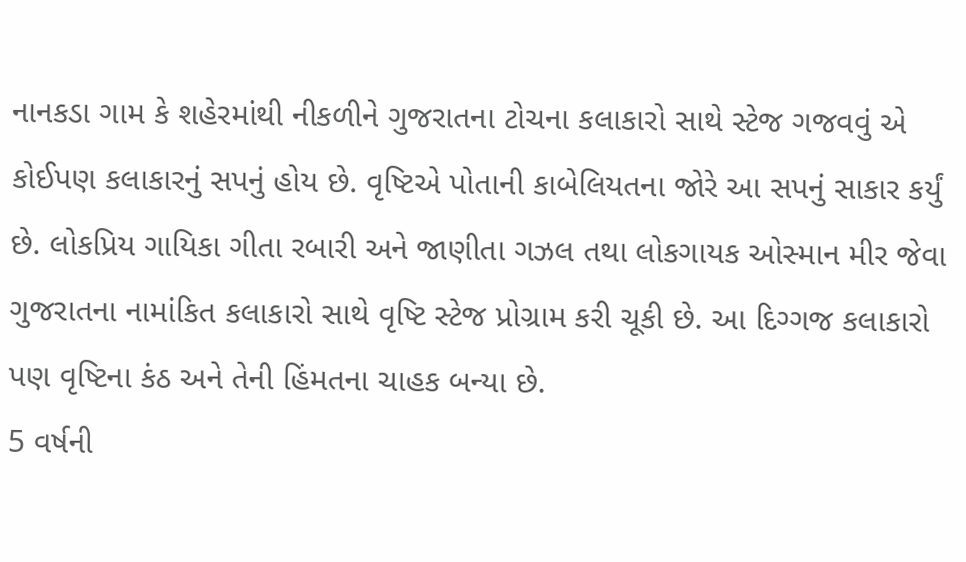નાનકડા ગામ કે શહેરમાંથી નીકળીને ગુજરાતના ટોચના કલાકારો સાથે સ્ટેજ ગજવવું એ કોઈપણ કલાકારનું સપનું હોય છે. વૃષ્ટિએ પોતાની કાબેલિયતના જોરે આ સપનું સાકાર કર્યું છે. લોકપ્રિય ગાયિકા ગીતા રબારી અને જાણીતા ગઝલ તથા લોકગાયક ઓસ્માન મીર જેવા ગુજરાતના નામાંકિત કલાકારો સાથે વૃષ્ટિ સ્ટેજ પ્રોગ્રામ કરી ચૂકી છે. આ દિગ્ગજ કલાકારો પણ વૃષ્ટિના કંઠ અને તેની હિંમતના ચાહક બન્યા છે.
5 વર્ષની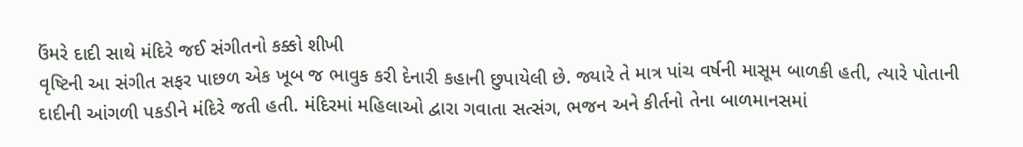ઉંમરે દાદી સાથે મંદિરે જઈ સંગીતનો કક્કો શીખી
વૃષ્ટિની આ સંગીત સફર પાછળ એક ખૂબ જ ભાવુક કરી દેનારી કહાની છુપાયેલી છે. જ્યારે તે માત્ર પાંચ વર્ષની માસૂમ બાળકી હતી, ત્યારે પોતાની દાદીની આંગળી પકડીને મંદિરે જતી હતી. મંદિરમાં મહિલાઓ દ્વારા ગવાતા સત્સંગ, ભજન અને કીર્તનો તેના બાળમાનસમાં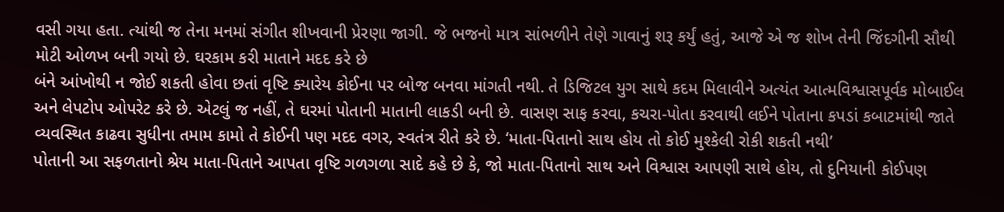વસી ગયા હતા. ત્યાંથી જ તેના મનમાં સંગીત શીખવાની પ્રેરણા જાગી. જે ભજનો માત્ર સાંભળીને તેણે ગાવાનું શરૂ કર્યું હતું, આજે એ જ શોખ તેની જિંદગીની સૌથી મોટી ઓળખ બની ગયો છે. ઘરકામ કરી માતાને મદદ કરે છે
બંને આંખોથી ન જોઈ શકતી હોવા છતાં વૃષ્ટિ ક્યારેય કોઈના પર બોજ બનવા માંગતી નથી. તે ડિજિટલ યુગ સાથે કદમ મિલાવીને અત્યંત આત્મવિશ્વાસપૂર્વક મોબાઈલ અને લેપટોપ ઓપરેટ કરે છે. એટલું જ નહીં, તે ઘરમાં પોતાની માતાની લાકડી બની છે. વાસણ સાફ કરવા, કચરા-પોતા કરવાથી લઈને પોતાના કપડાં કબાટમાંથી જાતે વ્યવસ્થિત કાઢવા સુધીના તમામ કામો તે કોઈની પણ મદદ વગર, સ્વતંત્ર રીતે કરે છે. ‘માતા-પિતાનો સાથ હોય તો કોઈ મુશ્કેલી રોકી શકતી નથી’
પોતાની આ સફળતાનો શ્રેય માતા-પિતાને આપતા વૃષ્ટિ ગળગળા સાદે કહે છે કે, જો માતા-પિતાનો સાથ અને વિશ્વાસ આપણી સાથે હોય, તો દુનિયાની કોઈપણ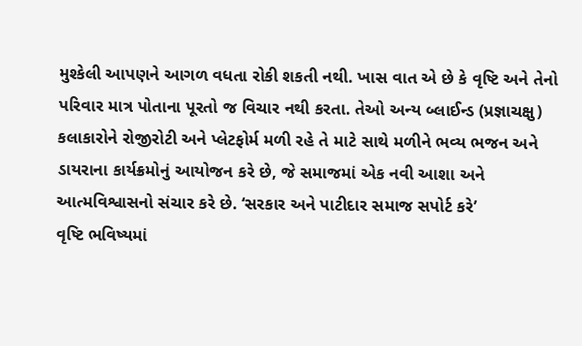મુશ્કેલી આપણને આગળ વધતા રોકી શકતી નથી. ખાસ વાત એ છે કે વૃષ્ટિ અને તેનો પરિવાર માત્ર પોતાના પૂરતો જ વિચાર નથી કરતા. તેઓ અન્ય બ્લાઈન્ડ (પ્રજ્ઞાચક્ષુ) કલાકારોને રોજીરોટી અને પ્લેટફોર્મ મળી રહે તે માટે સાથે મળીને ભવ્ય ભજન અને ડાયરાના કાર્યક્રમોનું આયોજન કરે છે, જે સમાજમાં એક નવી આશા અને આત્મવિશ્વાસનો સંચાર કરે છે. ‘સરકાર અને પાટીદાર સમાજ સપોર્ટ કરે’
વૃષ્ટિ ભવિષ્યમાં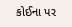કોઈના પર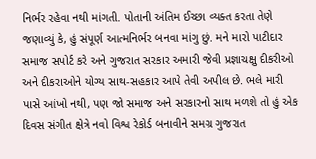નિર્ભર રહેવા નથી માંગતી. પોતાની અંતિમ ઈચ્છા વ્યક્ત કરતા તેણે જણાવ્યું કે, હું સંપૂર્ણ આત્મનિર્ભર બનવા માંગુ છું. મને મારો પાટીદાર સમાજ સપોર્ટ કરે અને ગુજરાત સરકાર અમારી જેવી પ્રજ્ઞાચક્ષુ દીકરીઓ અને દીકરાઓને યોગ્ય સાથ-સહકાર આપે તેવી અપીલ છે. ભલે મારી પાસે આંખો નથી, પણ જો સમાજ અને સરકારનો સાથ મળશે તો હું એક દિવસ સંગીત ક્ષેત્રે નવો વિશ્વ રેકોર્ડ બનાવીને સમગ્ર ગુજરાત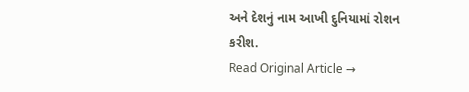અને દેશનું નામ આખી દુનિયામાં રોશન કરીશ.
Read Original Article →